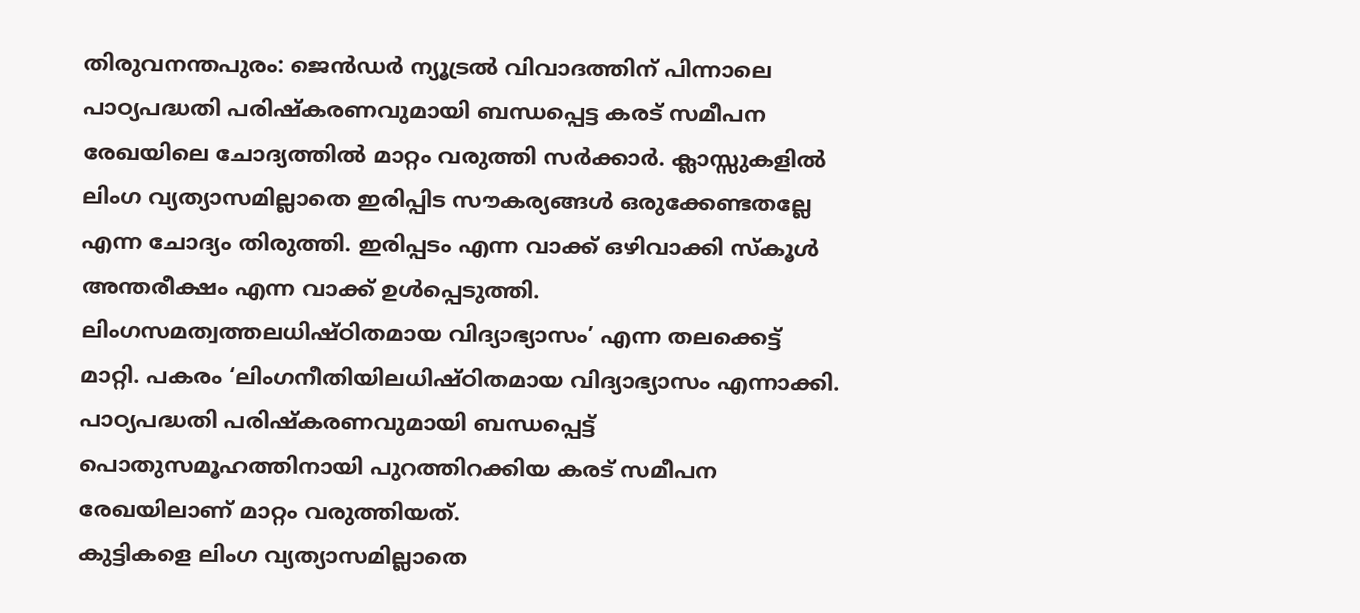തിരുവനന്തപുരം: ജെൻഡർ ന്യൂട്രൽ വിവാദത്തിന് പിന്നാലെ പാഠ്യപദ്ധതി പരിഷ്കരണവുമായി ബന്ധപ്പെട്ട കരട് സമീപന രേഖയിലെ ചോദ്യത്തിൽ മാറ്റം വരുത്തി സർക്കാർ. ക്ലാസ്സുകളിൽ ലിംഗ വ്യത്യാസമില്ലാതെ ഇരിപ്പിട സൗകര്യങ്ങൾ ഒരുക്കേണ്ടതല്ലേ എന്ന ചോദ്യം തിരുത്തി. ഇരിപ്പടം എന്ന വാക്ക് ഒഴിവാക്കി സ്കൂൾ അന്തരീക്ഷം എന്ന വാക്ക് ഉൾപ്പെടുത്തി. ലിംഗസമത്വത്തലധിഷ്ഠിതമായ വിദ്യാഭ്യാസം’ എന്ന തലക്കെട്ട് മാറ്റി. പകരം ‘ലിംഗനീതിയിലധിഷ്ഠിതമായ വിദ്യാഭ്യാസം എന്നാക്കി. പാഠ്യപദ്ധതി പരിഷ്കരണവുമായി ബന്ധപ്പെട്ട് പൊതുസമൂഹത്തിനായി പുറത്തിറക്കിയ കരട് സമീപന രേഖയിലാണ് മാറ്റം വരുത്തിയത്.
കുട്ടികളെ ലിംഗ വ്യത്യാസമില്ലാതെ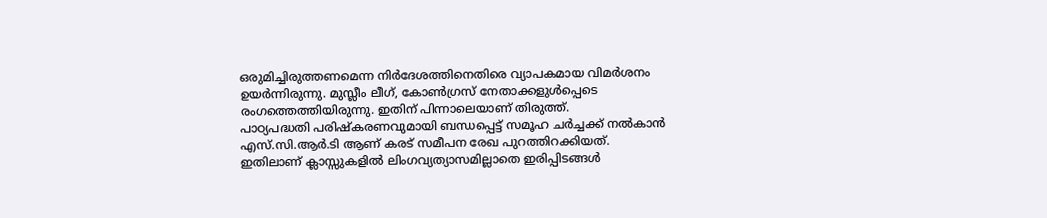ഒരുമിച്ചിരുത്തണമെന്ന നിർദേശത്തിനെതിരെ വ്യാപകമായ വിമർശനം ഉയർന്നിരുന്നു. മുസ്ലീം ലീഗ്, കോൺഗ്രസ് നേതാക്കളുൾപ്പെടെ രംഗത്തെത്തിയിരുന്നു. ഇതിന് പിന്നാലെയാണ് തിരുത്ത്.
പാഠ്യപദ്ധതി പരിഷ്കരണവുമായി ബന്ധപ്പെട്ട് സമൂഹ ചർച്ചക്ക് നൽകാൻ എസ്.സി.ആർ.ടി ആണ് കരട് സമീപന രേഖ പുറത്തിറക്കിയത്. ഇതിലാണ് ക്ലാസ്സുകളിൽ ലിംഗവ്യത്യാസമില്ലാതെ ഇരിപ്പിടങ്ങൾ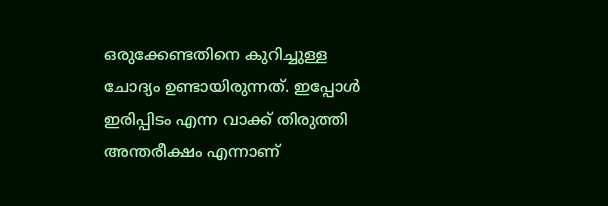ഒരുക്കേണ്ടതിനെ കുറിച്ചുള്ള ചോദ്യം ഉണ്ടായിരുന്നത്. ഇപ്പോൾ ഇരിപ്പിടം എന്ന വാക്ക് തിരുത്തി അന്തരീക്ഷം എന്നാണ്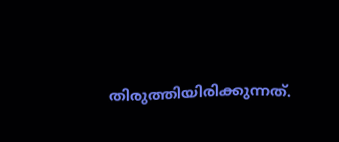തിരുത്തിയിരിക്കുന്നത്.